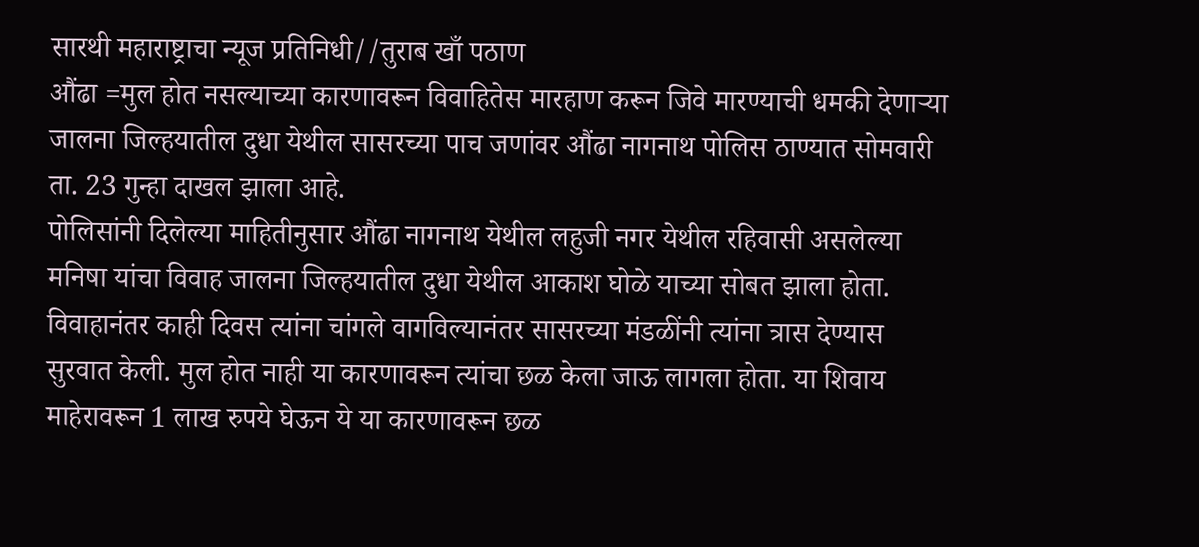सारथी महाराष्ट्राचा न्यूज प्रतिनिधी//तुराब खाँ पठाण
औंढा =मुल होत नसल्याच्या कारणावरून विवाहितेस मारहाण करून जिवे मारण्याची धमकी देणाऱ्या जालना जिल्हयातील दुधा येथील सासरच्या पाच जणांवर औंढा नागनाथ पोलिस ठाण्यात सोमवारी ता. 23 गुन्हा दाखल झाला आहे.
पोलिसांनी दिलेल्या माहितीनुसार औंढा नागनाथ येथील लहुजी नगर येथील रहिवासी असलेल्या मनिषा यांचा विवाह जालना जिल्हयातील दुधा येथील आकाश घोळे याच्या सोबत झाला होता. विवाहानंतर काही दिवस त्यांना चांगले वागविल्यानंतर सासरच्या मंडळींनी त्यांना त्रास देण्यास सुरवात केली. मुल होत नाही या कारणावरून त्यांचा छळ केला जाऊ लागला होता. या शिवाय माहेरावरून 1 लाख रुपये घेऊन ये या कारणावरून छळ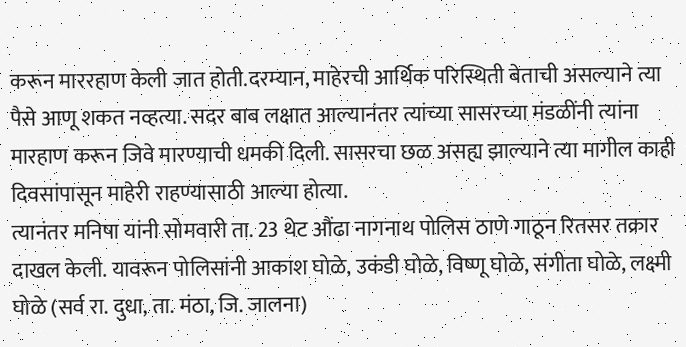करून माररहाण केली जात होती.दरम्यान, माहेरची आर्थिक परिस्थिती बेताची असल्याने त्या पैसे आणू शकत नव्हत्या. सदर बाब लक्षात आल्यानंतर त्यांच्या सासरच्या मंडळींनी त्यांना मारहाण करून जिवे मारण्याची धमकी दिली. सासरचा छळ असह्य झाल्याने त्या मागील काही दिवसांपासून माहेरी राहण्यासाठी आल्या होत्या.
त्यानंतर मनिषा यांनी सोमवारी ता. 23 थेट औंढा नागनाथ पोलिस ठाणे गाठून रितसर तक्रार दाखल केली. यावरून पोलिसांनी आकाश घोळे, उकंडी घोळे, विष्णू घोळे, संगीता घोळे, लक्ष्मी घोळे (सर्व रा. दुधा, ता. मंठा, जि. जालना)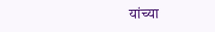यांच्या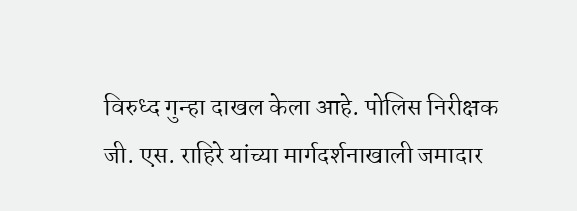विरुध्द गुन्हा दाखल केला आहे. पोलिस निरीक्षक जी. एस. राहिरे यांच्या मार्गदर्शनाखाली जमादार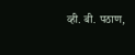व्ही. बी. पठाण,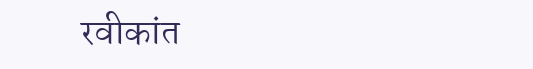रवीकांत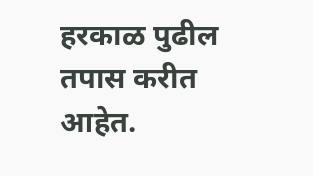हरकाळ पुढील तपास करीत आहेत.